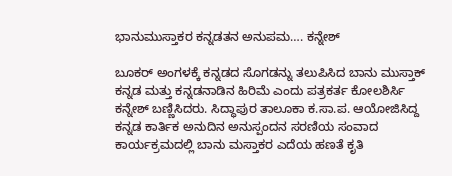ಭಾನುಮುಸ್ತಾಕರ ಕನ್ನಡತನ ಅನುಪಮ…. ಕನ್ನೇಶ್‌

ಬೂಕರ್‌ ಅಂಗಳಕ್ಕೆ ಕನ್ನಡದ ಸೊಗಡನ್ನು ತಲುಪಿಸಿದ ಬಾನು ಮುಸ್ತಾಕ್‌ ಕನ್ನಡ ಮತ್ತು ಕನ್ನಡನಾಡಿನ ಹಿರಿಮೆ ಎಂದು ಪತ್ರಕರ್ತ ಕೋಲಶಿರ್ಸಿ ಕನ್ನೇಶ್‌ ಬಣ್ಣಿಸಿದರು. ಸಿದ್ಧಾಪುರ ತಾಲೂಕಾ ಕ.ಸಾ.ಪ. ಆಯೋಜಿಸಿದ್ದ ಕನ್ನಡ ಕಾರ್ತಿಕ ಅನುದಿನ ಅನುಸ್ಪಂದನ ಸರಣಿಯ ಸಂವಾದ ಕಾರ್ಯಕ್ರಮದಲ್ಲಿ ಬಾನು ಮಸ್ತಾಕರ ಎದೆಯ ಹಣತೆ ಕೃತಿ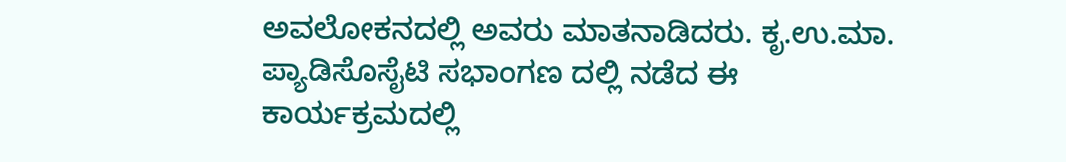ಅವಲೋಕನದಲ್ಲಿ ಅವರು ಮಾತನಾಡಿದರು. ಕೃ.ಉ.ಮಾ. ಪ್ಯಾಡಿಸೊಸೈಟಿ ಸಭಾಂಗಣ ದಲ್ಲಿ ನಡೆದ ಈ ಕಾರ್ಯಕ್ರಮದಲ್ಲಿ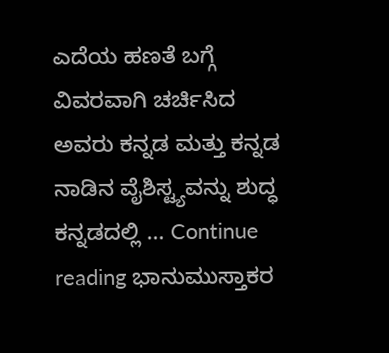ಎದೆಯ ಹಣತೆ ಬಗ್ಗೆ ವಿವರವಾಗಿ ಚರ್ಚಿಸಿದ ಅವರು ಕನ್ನಡ ಮತ್ತು ಕನ್ನಡ ನಾಡಿನ ವೈಶಿಸ್ಟ್ಯವನ್ನು ಶುದ್ಧ ಕನ್ನಡದಲ್ಲಿ … Continue reading ಭಾನುಮುಸ್ತಾಕರ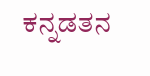ಕನ್ನಡತನ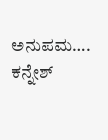ಅನುಪಮ…. ಕನ್ನೇಶ್‌